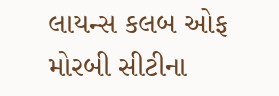લાયન્સ કલબ ઓફ મોરબી સીટીના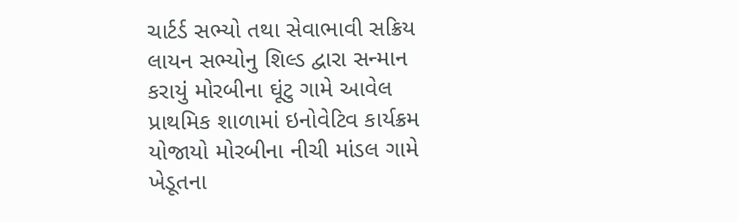ચાર્ટર્ડ સભ્યો તથા સેવાભાવી સક્રિય લાયન સભ્યોનુ શિલ્ડ દ્વારા સન્માન કરાયું મોરબીના ઘૂંટુ ગામે આવેલ પ્રાથમિક શાળામાં ઇનોવેટિવ કાર્યક્રમ યોજાયો મોરબીના નીચી માંડલ ગામે ખેડૂતના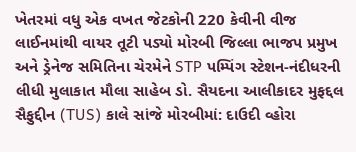ખેતરમાં વધુ એક વખત જેટકોની 220 કેવીની વીજ લાઈનમાંથી વાયર તૂટી પડ્યો મોરબી જિલ્લા ભાજપ પ્રમુખ અને ડ્રેનેજ સમિતિના ચેરમેને STP પમ્પિંગ સ્ટેશન-નંદીધરની લીધી મુલાકાત મૌલા સાહેબ ડો. સૈયદના આલીકાદર મુફદ્દલ સૈફુદ્દીન (TUS) કાલે સાંજે મોરબીમાં: દાઉદી વ્હોરા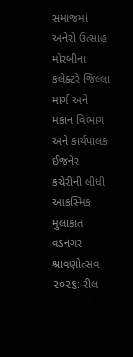સમાજમાં અનેરો ઉત્સાહ મોરબીના કલેક્ટરે જિલ્લા માર્ગ અને મકાન વિભાગ અને કાર્યપાલક ઈજનેર કચેરીની લીધી આકસ્મિક મુલાકાત વડનગર શ્રાવણોત્સવ ૨૦૨૬: રીલ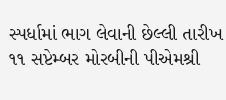સ્પર્ધામાં ભાગ લેવાની છેલ્લી તારીખ ૧૧ સપ્ટેમ્બર મોરબીની પીએમશ્રી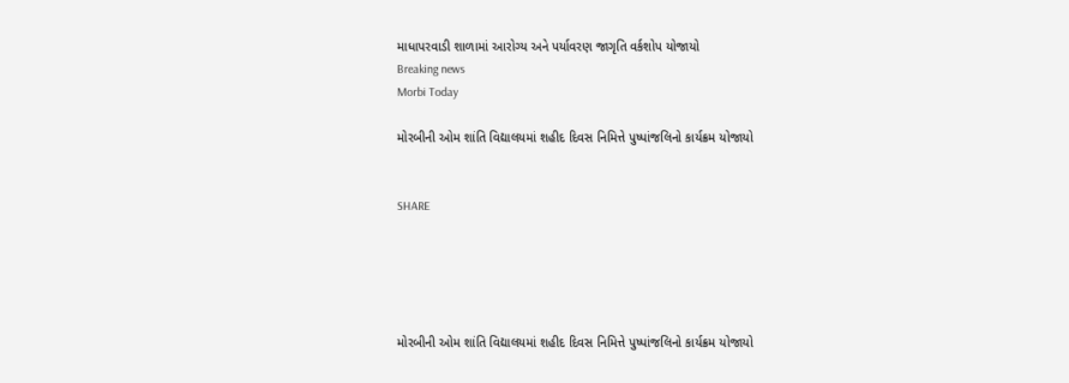માધાપરવાડી શાળામાં આરોગ્ય અને પર્યાવરણ જાગૃતિ વર્કશોપ યોજાયો
Breaking news
Morbi Today

મોરબીની ઓમ શાંતિ વિદ્યાલયમાં શહીદ દિવસ નિમિત્તે પુષ્પાંજલિનો કાર્યક્રમ યોજાયો


SHARE





મોરબીની ઓમ શાંતિ વિદ્યાલયમાં શહીદ દિવસ નિમિત્તે પુષ્પાંજલિનો કાર્યક્રમ યોજાયો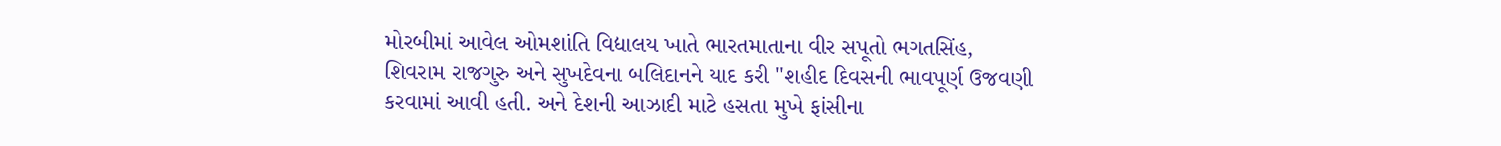મોરબીમાં આવેલ ઓમશાંતિ વિદ્યાલય ખાતે ભારતમાતાના વીર સપૂતો ભગતસિંહ, શિવરામ રાજગુરુ અને સુખદેવના બલિદાનને યાદ કરી "શહીદ દિવસની ભાવપૂર્ણ ઉજવણી કરવામાં આવી હતી. અને દેશની આઝાદી માટે હસતા મુખે ફાંસીના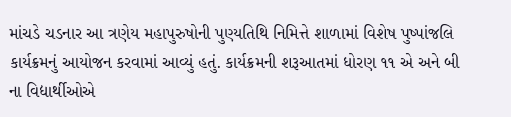માંચડે ચડનાર આ ત્રણેય મહાપુરુષોની પુણ્યતિથિ નિમિત્તે શાળામાં વિશેષ પુષ્પાંજલિ કાર્યક્રમનું આયોજન કરવામાં આવ્યું હતું. કાર્યક્રમની શરૂઆતમાં ધોરણ ૧૧ એ અને બી ના વિદ્યાર્થીઓએ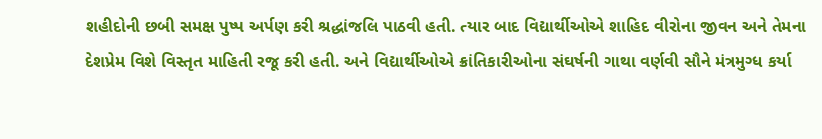શહીદોની છબી સમક્ષ પુષ્પ અર્પણ કરી શ્રદ્ધાંજલિ પાઠવી હતી. ત્યાર બાદ વિદ્યાર્થીઓએ શાહિદ વીરોના જીવન અને તેમના દેશપ્રેમ વિશે વિસ્તૃત માહિતી રજૂ કરી હતી. અને વિદ્યાર્થીઓએ ક્રાંતિકારીઓના સંઘર્ષની ગાથા વર્ણવી સૌને મંત્રમુગ્ધ કર્યા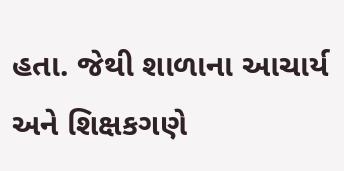હતા. જેથી શાળાના આચાર્ય અને શિક્ષકગણે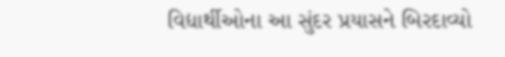વિદ્યાર્થીઓના આ સુંદર પ્રયાસને બિરદાવ્યો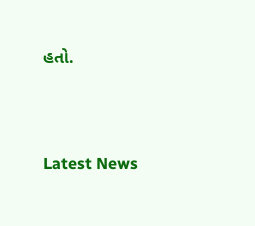હતો.




Latest News